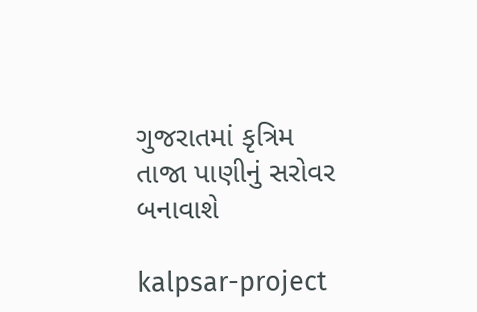ગુજરાતમાં કૃત્રિમ તાજા પાણીનું સરોવર બનાવાશે

kalpsar-project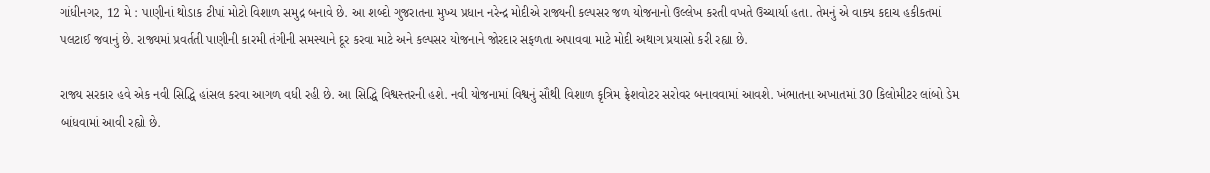ગાંધીનગર, 12 મે : પાણીનાં થોડાક ટીપાં મોટો વિશાળ સમુદ્ર બનાવે છે. આ શબ્દો ગુજરાતના મુખ્ય પ્રધાન નરેન્દ્ર મોદીએ રાજ્યની કલ્પસર જળ યોજનાનો ઉલ્લેખ કરતી વખતે ઉચ્ચાર્યા હતા. તેમનું એ વાક્ય કદાચ હકીકતમાં પલટાઈ જવાનું છે. રાજ્યમાં પ્રવર્તતી પાણીની કારમી તંગીની સમસ્યાને દૂર કરવા માટે અને કલ્પસર યોજનાને જોરદાર સફળતા અપાવવા માટે મોદી અથાગ પ્રયાસો કરી રહ્યા છે.

રાજ્ય સરકાર હવે એક નવી સિદ્ધિ હાંસલ કરવા આગળ વધી રહી છે. આ સિદ્ધિ વિશ્વસ્તરની હશે. નવી યોજનામાં વિશ્વનું સૌથી વિશાળ કૃત્રિમ ફ્રેશવોટર સરોવર બનાવવામાં આવશે. ખંભાતના અખાતમાં 30 કિલોમીટર લાંબો ડેમ બાંધવામાં આવી રહ્યો છે.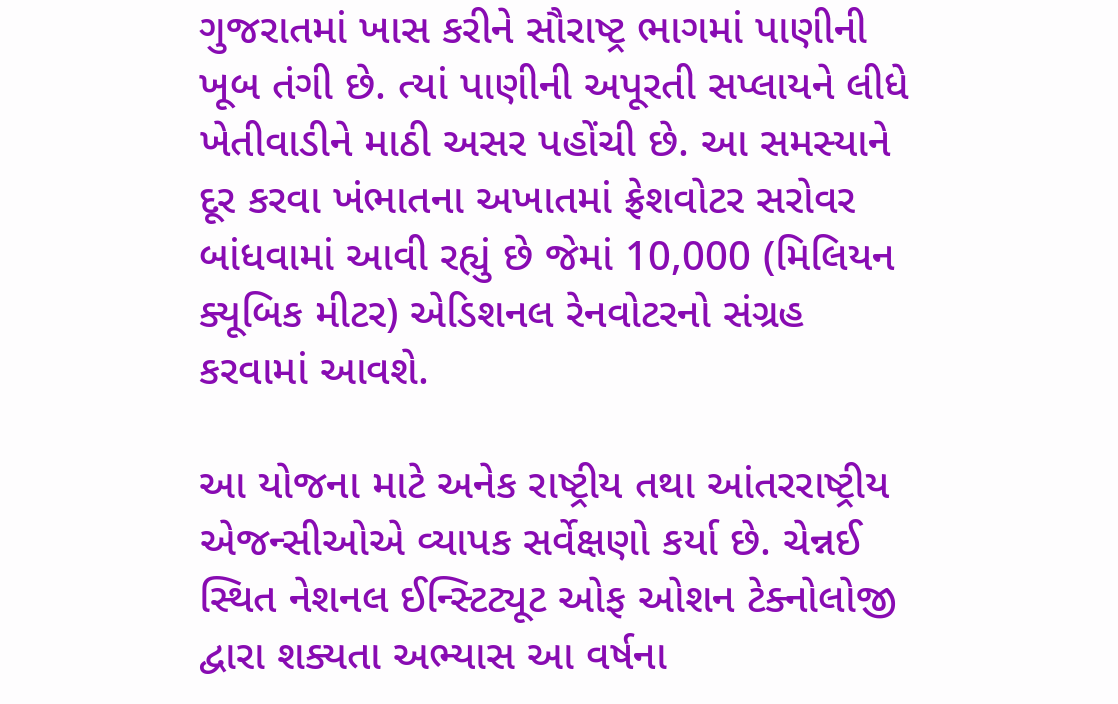ગુજરાતમાં ખાસ કરીને સૌરાષ્ટ્ર ભાગમાં પાણીની ખૂબ તંગી છે. ત્યાં પાણીની અપૂરતી સપ્લાયને લીધે ખેતીવાડીને માઠી અસર પહોંચી છે. આ સમસ્યાને દૂર કરવા ખંભાતના અખાતમાં ફ્રેશવોટર સરોવર બાંધવામાં આવી રહ્યું છે જેમાં 10,000 (મિલિયન ક્યૂબિક મીટર) એડિશનલ રેનવોટરનો સંગ્રહ કરવામાં આવશે.

આ યોજના માટે અનેક રાષ્ટ્રીય તથા આંતરરાષ્ટ્રીય એજન્સીઓએ વ્યાપક સર્વેક્ષણો કર્યા છે. ચેન્નઈ સ્થિત નેશનલ ઈન્સ્ટિટ્યૂટ ઓફ ઓશન ટેક્નોલોજી દ્વારા શક્યતા અભ્યાસ આ વર્ષના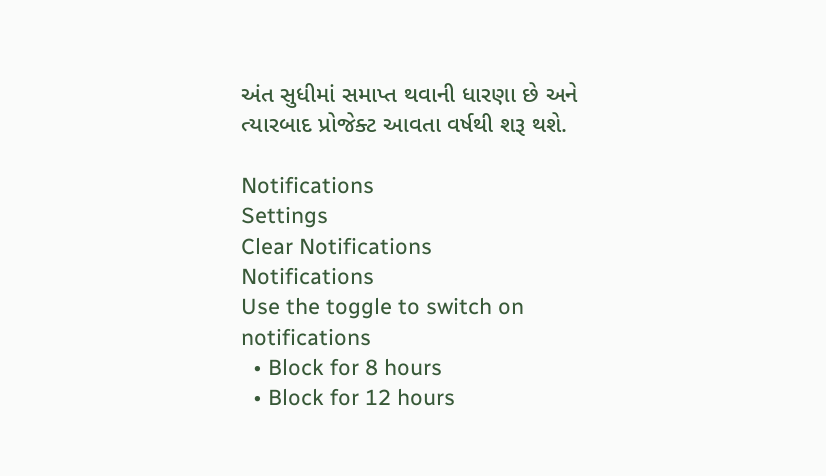અંત સુધીમાં સમાપ્ત થવાની ધારણા છે અને ત્યારબાદ પ્રોજેક્ટ આવતા વર્ષથી શરૂ થશે.

Notifications
Settings
Clear Notifications
Notifications
Use the toggle to switch on notifications
  • Block for 8 hours
  • Block for 12 hours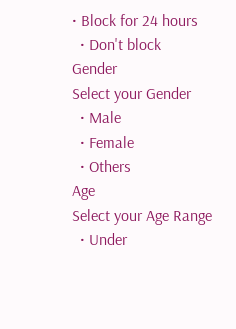• Block for 24 hours
  • Don't block
Gender
Select your Gender
  • Male
  • Female
  • Others
Age
Select your Age Range
  • Under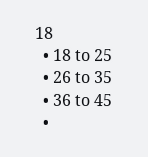18
  • 18 to 25
  • 26 to 35
  • 36 to 45
  •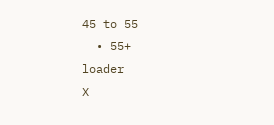45 to 55
  • 55+
loader
X